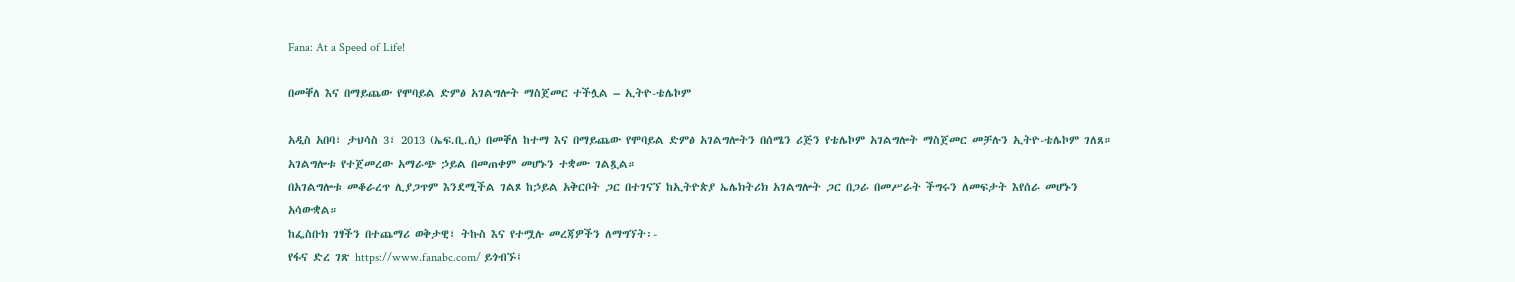Fana: At a Speed of Life!

በመቐለ እና በማይጨው የሞባይል ድምፅ አገልግሎት ማስጀመር ተችሏል – ኢትዮ-ቴሌኮም

አዲስ አበባ፣ ታህሳስ 3፣ 2013 (ኤፍ.ቢ.ሲ) በመቐለ ከተማ እና በማይጨው የሞባይል ድምፅ አገልግሎትን በሰሜን ሪጅን የቴሌኮም አገልግሎት ማስጀመር መቻሉን ኢትዮ-ቴሌኮም ገለጸ።
አገልግሎቱ የተጀመረው አማራጭ ኃይል በመጠቀም መሆኑን ተቋሙ ገልጿል።
በአገልግሎቱ መቆራረጥ ሊያጋጥም እንደሚችል ገልጾ ከኃይል አቅርቦት ጋር በተገናኘ ከኢትዮጵያ ኤሌክትሪክ አገልግሎት ጋር በጋራ በመሥራት ችግሩን ለመፍታት እየሰራ መሆኑን አሳውቋል።
ከፌስቡክ ገፃችን በተጨማሪ ወቅታዊ፣ ትኩስ እና የተሟሉ መረጃዎችን ለማግኘት፡-
የፋና ድረ ገጽ https://www.fanabc.com/ ይጎብኙ፤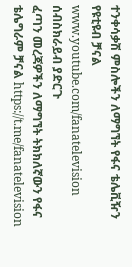ተንቀሳቃሽ ምስሎችን ለማግኘት የፋና ቴሌቪዥን የዩቲዩብ ቻናል www.youtube.com/fanatelevision ሰብስክራይብ ያድርጉ
ፈጣን መረጃዎችን ለማግኘት ትክክለኛውን የፋና ቴሌግራም ቻናል https://t.me/fanatelevision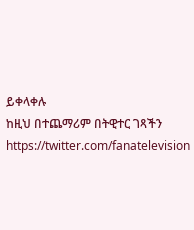ይቀላቀሉ
ከዚህ በተጨማሪም በትዊተር ገጻችን https://twitter.com/fanatelevision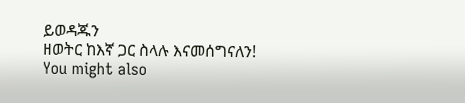ይወዳጁን
ዘወትር ከእኛ ጋር ስላሉ እናመሰግናለን!
You might also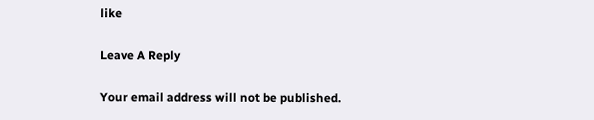like

Leave A Reply

Your email address will not be published.